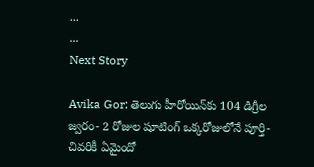...
...
Next Story

Avika Gor: తెలుగు హీరోయిన్‌కు 104 డిగ్రీల జ్వరం- 2 రోజుల షూటింగ్ ఒక్కరోజులోనే పూర్తి- చివరికీ ఏమైందో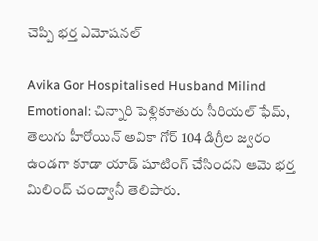చెప్పి భర్త ఎమోషనల్

Avika Gor Hospitalised Husband Milind Emotional: చిన్నారి పెళ్లికూతురు సీరియల్ ఫేమ్, తెలుగు హీరోయిన్ అవికా గోర్ 104 డిగ్రీల జ్వరం ఉండగా కూడా యాడ్ షూటింగ్ చేసిందని ఆమె భర్త మిలింద్ చంద్వానీ తెలిపారు.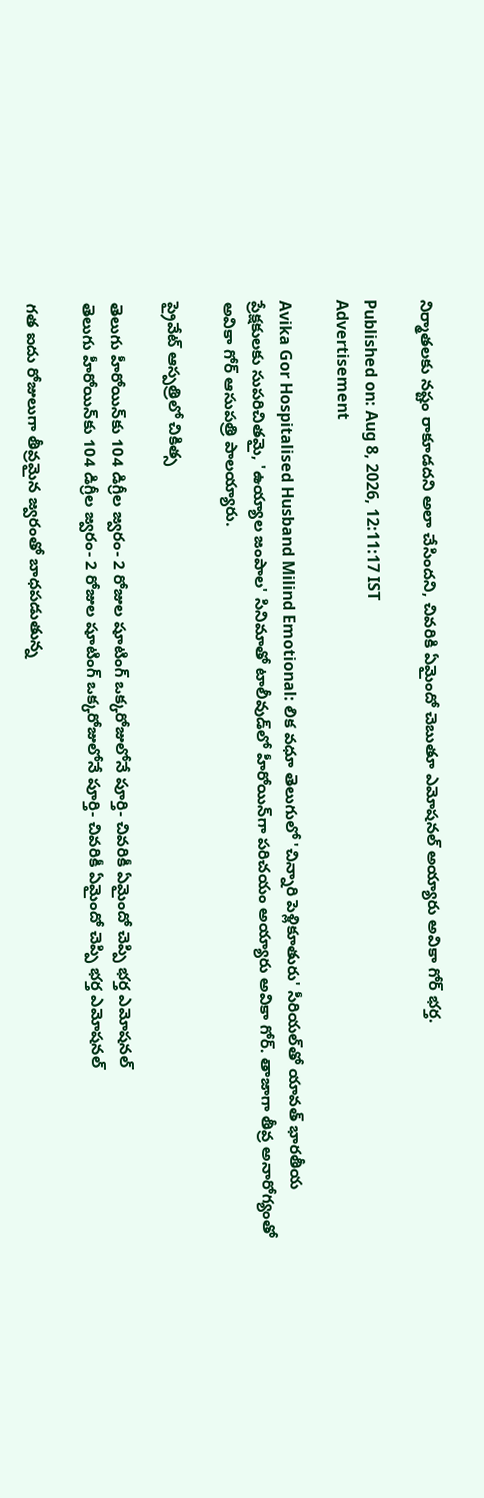నిర్మాతలకు నష్టం రాకూడదని అలా చేసిందని, చివరికి ఏమైందో చెబుతూ ఎమోషనల్ అయ్యారు అవికా గోర్ భర్త.

Published on: Aug 8, 2026, 12:11:17 IST
Advertisement

Avika Gor Hospitalised Husband Milind Emotional: లిక వధూ తెలుగులో 'చిన్నారి పెళ్లికూతురు' సీరియల్‌తో యావత్ భారతీయ ప్రేక్షకులకు సుపరిచితమై, 'ఉయ్యాల జంపాల' సినిమాతో టాలీవుడ్‌లో హీరోయిన్‌గా పరిచయం అయ్యారు అవికా గోర్. తాజాగా తీవ్ర అనారోగ్యంతో అవికా గోర్ ఆసుపత్రి పాలయ్యారు.

ప్రైవేట్ ఆస్పత్రిలో చికిత్స

తెలుగు హీరోయిన్‌కు 104 డిగ్రీల జ్వరం- 2 రోజుల షూటింగ్ ఒక్కరోజులోనే పూర్తి- చివరికీ ఏమైందో చెప్పి భర్త ఎమోషనల్
తెలుగు హీరోయిన్‌కు 104 డిగ్రీల జ్వరం- 2 రోజుల షూటింగ్ ఒక్కరోజులోనే పూర్తి- చివరికీ ఏమైందో చెప్పి భర్త ఎమోషనల్

గత ఐదు రోజులుగా తీవ్రమైన జ్వరంతో బాధపడుతున్న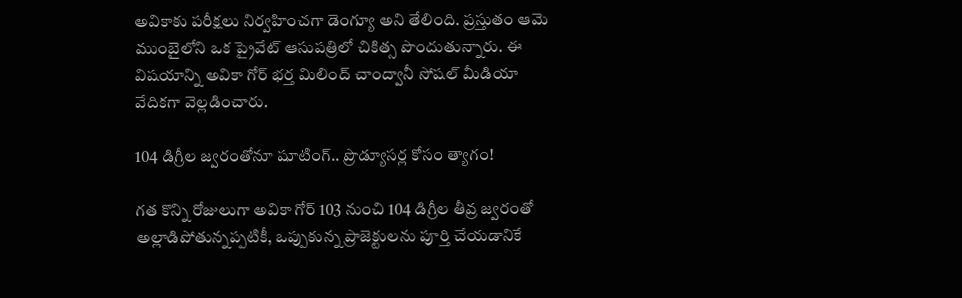అవికాకు పరీక్షలు నిర్వహించగా డెంగ్యూ అని తేలింది. ప్రస్తుతం ఆమె ముంబైలోని ఒక ప్రైవేట్ ఆసుపత్రిలో చికిత్స పొందుతున్నారు. ఈ విషయాన్ని అవికా గోర్ భర్త మిలింద్ చాంద్వానీ సోషల్ మీడియా వేదికగా వెల్లడించారు.

104 డిగ్రీల జ్వరంతోనూ షూటింగ్.. ప్రొడ్యూసర్ల కోసం త్యాగం!

గత కొన్ని రోజులుగా అవికా గోర్ 103 నుంచి 104 డిగ్రీల తీవ్ర జ్వరంతో అల్లాడిపోతున్నప్పటికీ, ఒప్పుకున్న ప్రాజెక్టులను పూర్తి చేయడానికే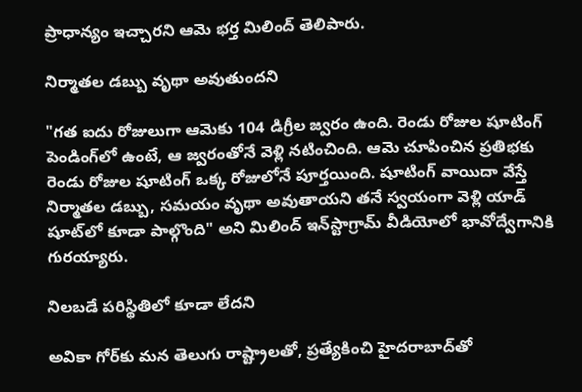ప్రాధాన్యం ఇచ్చారని ఆమె భర్త మిలింద్ తెలిపారు.

నిర్మాతల డబ్బు వృథా అవుతుందని

"గత ఐదు రోజులుగా ఆమెకు 104 డిగ్రీల జ్వరం ఉంది. రెండు రోజుల షూటింగ్ పెండింగ్‌లో ఉంటే, ఆ జ్వరంతోనే వెళ్లి నటించింది. ఆమె చూపించిన ప్రతిభకు రెండు రోజుల షూటింగ్ ఒక్క రోజులోనే పూర్తయింది. షూటింగ్ వాయిదా వేస్తే నిర్మాతల డబ్బు, సమయం వృథా అవుతాయని తనే స్వయంగా వెళ్లి యాడ్ షూట్‌లో కూడా పాల్గొంది" అని మిలింద్ ఇన్‌స్టాగ్రామ్ వీడియోలో భావోద్వేగానికి గురయ్యారు.

నిలబడే పరిస్థితిలో కూడా లేదని

అవికా గోర్‌కు మన తెలుగు రాష్ట్రాలతో, ప్రత్యేకించి హైదరాబాద్‌తో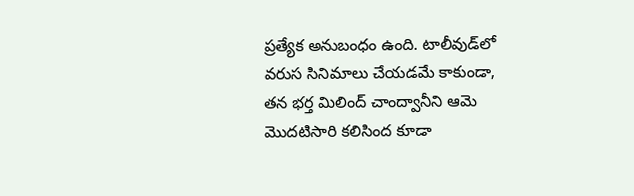ప్రత్యేక అనుబంధం ఉంది. టాలీవుడ్‌లో వరుస సినిమాలు చేయడమే కాకుండా, తన భర్త మిలింద్ చాంద్వానీని ఆమె మొదటిసారి కలిసింద కూడా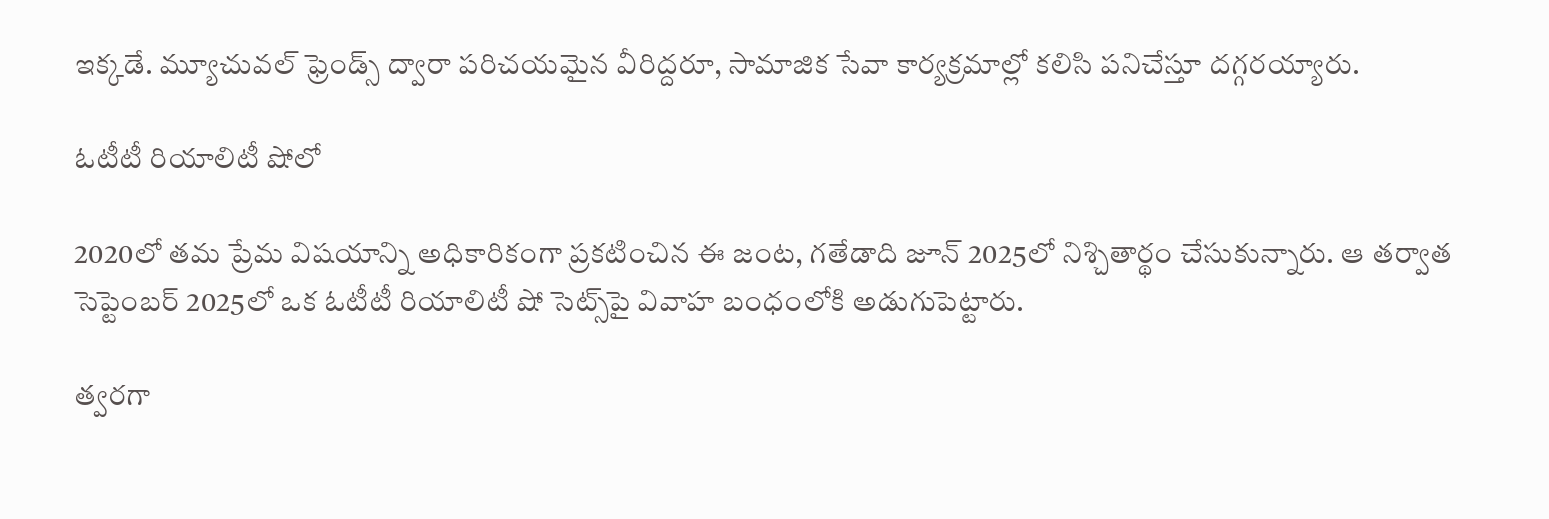ఇక్కడే. మ్యూచువల్ ఫ్రెండ్స్ ద్వారా పరిచయమైన వీరిద్దరూ, సామాజిక సేవా కార్యక్రమాల్లో కలిసి పనిచేస్తూ దగ్గరయ్యారు.

ఓటీటీ రియాలిటీ షోలో

2020లో తమ ప్రేమ విషయాన్ని అధికారికంగా ప్రకటించిన ఈ జంట, గతేడాది జూన్ 2025లో నిశ్చితార్థం చేసుకున్నారు. ఆ తర్వాత సెప్టెంబర్ 2025లో ఒక ఓటీటీ రియాలిటీ షో సెట్స్‌పై వివాహ బంధంలోకి అడుగుపెట్టారు.

త్వరగా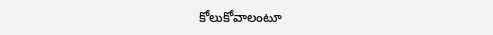కోలుకోవాలంటూ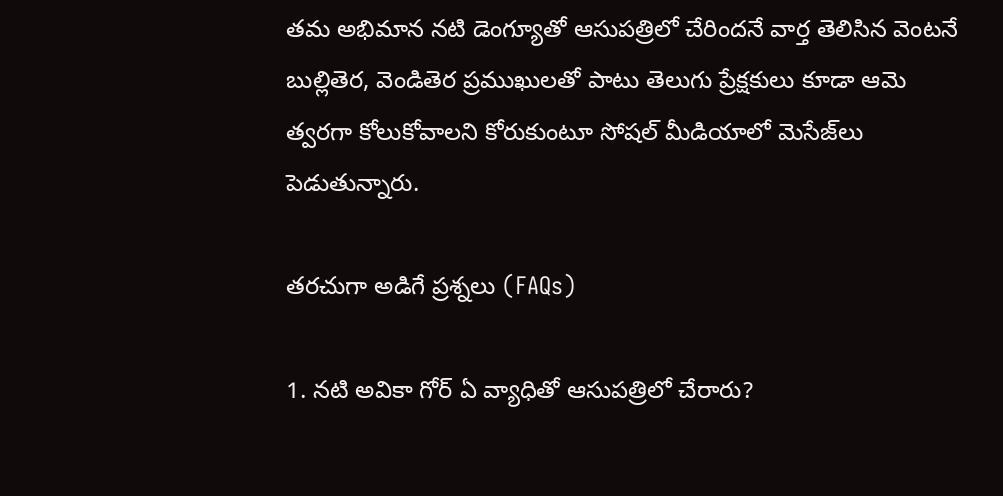తమ అభిమాన నటి డెంగ్యూతో ఆసుపత్రిలో చేరిందనే వార్త తెలిసిన వెంటనే బుల్లితెర, వెండితెర ప్రముఖులతో పాటు తెలుగు ప్రేక్షకులు కూడా ఆమె త్వరగా కోలుకోవాలని కోరుకుంటూ సోషల్ మీడియాలో మెసేజ్‌లు పెడుతున్నారు.

తరచుగా అడిగే ప్రశ్నలు (FAQs)

1. నటి అవికా గోర్ ఏ వ్యాధితో ఆసుపత్రిలో చేరారు?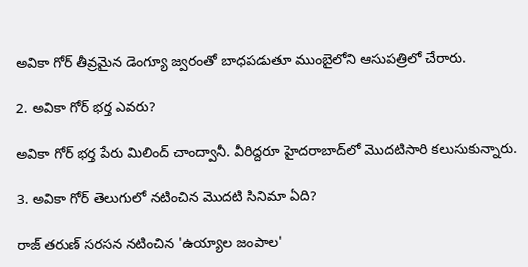అవికా గోర్ తీవ్రమైన డెంగ్యూ జ్వరంతో బాధపడుతూ ముంబైలోని ఆసుపత్రిలో చేరారు.

2. అవికా గోర్ భర్త ఎవరు?

అవికా గోర్ భర్త పేరు మిలింద్ చాంద్వానీ. వీరిద్దరూ హైదరాబాద్‌లో మొదటిసారి కలుసుకున్నారు.

3. అవికా గోర్ తెలుగులో నటించిన మొదటి సినిమా ఏది?

రాజ్ తరుణ్ సరసన నటించిన 'ఉయ్యాల జంపాల'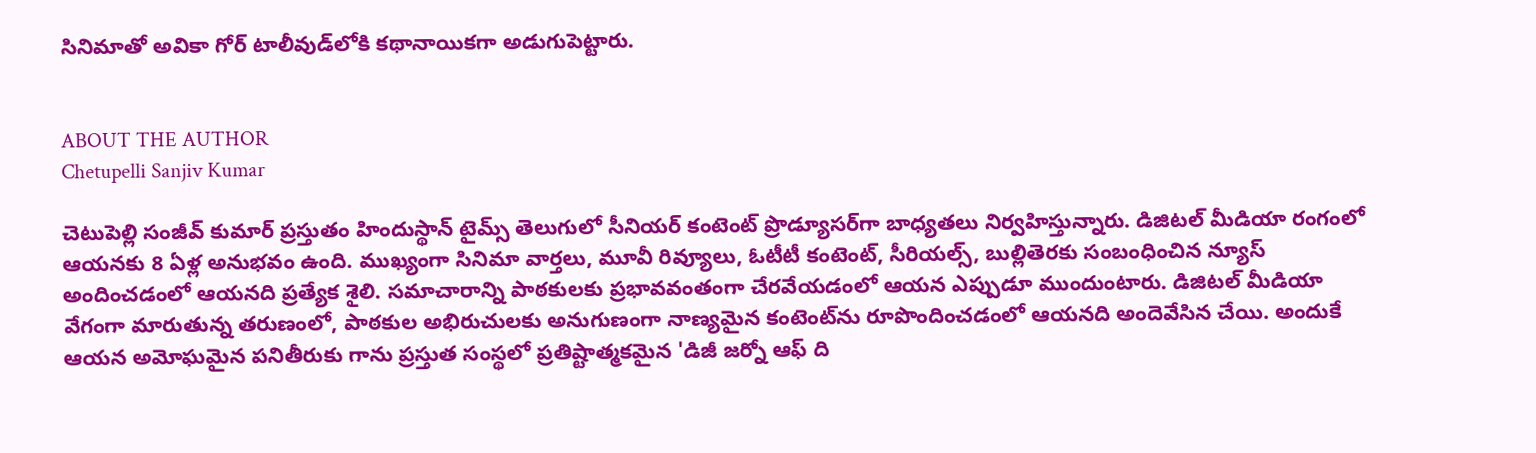సినిమాతో అవికా గోర్ టాలీవుడ్‌లోకి కథానాయికగా అడుగుపెట్టారు.


ABOUT THE AUTHOR
Chetupelli Sanjiv Kumar

చెటుపెల్లి సంజీవ్ కుమార్ ప్రస్తుతం హిందుస్థాన్ టైమ్స్ తెలుగులో సీనియర్ కంటెంట్ ప్రొడ్యూసర్‌గా బాధ్యతలు నిర్వహిస్తున్నారు. డిజిటల్ మీడియా రంగంలో ఆయనకు 8 ఏళ్ల అనుభవం ఉంది. ముఖ్యంగా సినిమా వార్తలు, మూవీ రివ్యూలు, ఓటీటీ కంటెంట్, సీరియల్స్, బుల్లితెరకు సంబంధించిన న్యూస్ అందించడంలో ఆయనది ప్రత్యేక శైలి. సమాచారాన్ని పాఠకులకు ప్రభావవంతంగా చేరవేయడంలో ఆయన ఎప్పుడూ ముందుంటారు. డిజిటల్ మీడియా వేగంగా మారుతున్న తరుణంలో, పాఠకుల అభిరుచులకు అనుగుణంగా నాణ్యమైన కంటెంట్‌ను రూపొందించడంలో ఆయనది అందెవేసిన చేయి. అందుకే ఆయన అమోఘమైన పనితీరుకు గాను ప్రస్తుత సంస్థలో ప్రతిష్టాత్మకమైన 'డిజీ జర్నో ఆఫ్ ది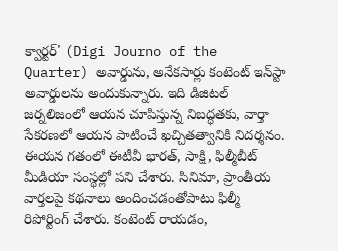క్వార్టర్' (Digi Journo of the Quarter) అవార్డును, అనేకసార్లు కంటెంట్ ఇన్‌స్టా అవార్డులను అందుకున్నారు. ఇది డిజిటల్ జర్నలిజంలో ఆయన చూపిస్తున్న నిబద్ధతకు, వార్తా సేకరణలో ఆయన పాటించే ఖచ్చితత్వానికి నిదర్శనం. ఈయన గతంలో ఈటీవీ భారత్, సాక్షి, ఫిల్మీబీట్ మీడియా సంస్థల్లో పని చేశారు. సినిమా, ప్రాంతీయ వార్తలపై కథనాలు అందించడంతోపాటు ఫిల్మీ రిపోర్టింగ్ చేశారు. కంటెంట్ రాయడం,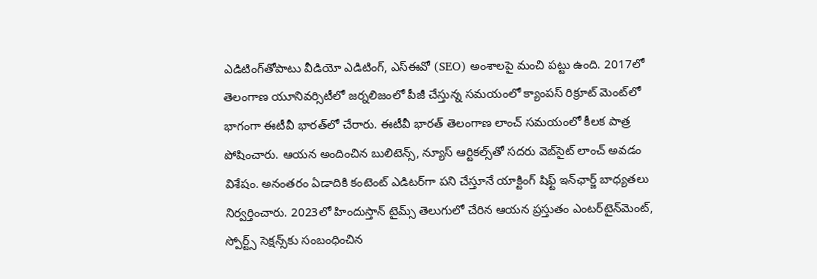ఎడిటింగ్‌తోపాటు వీడియో ఎడిటింగ్, ఎస్‌ఈవో (SEO) అంశాలపై మంచి పట్టు ఉంది. 2017లో తెలంగాణ యూనివర్సిటీలో జర్నలిజంలో పీజీ చేస్తున్న సమయంలో క్యాంపస్ రిక్రూట్ మెంట్‌లో భాగంగా ఈటీవీ భారత్‌లో చేరారు. ఈటీవీ భారత్ తెలంగాణ లాంచ్ సమయంలో కీలక పాత్ర పోషించారు. ఆయన అందించిన బులిటెన్స్, న్యూస్ ఆర్టికల్స్‌తో సదరు వెబ్‌సైట్ లాంచ్ అవడం విశేషం. అనంతరం ఏడాదికి కంటెంట్ ఎడిటర్‌గా పని చేస్తూనే యాక్టింగ్ షిఫ్ట్ ఇన్‌ఛార్జ్ బాధ్యతలు నిర్వర్తించారు. 2023లో హిందుస్తాన్ టైమ్స్ తెలుగులో చేరిన ఆయన ప్రస్తుతం ఎంటర్‌టైన్‌మెంట్, స్పోర్ట్స్ సెక్షన్స్‌కు సంబంధించిన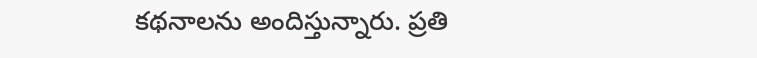కథనాలను అందిస్తున్నారు. ప్రతి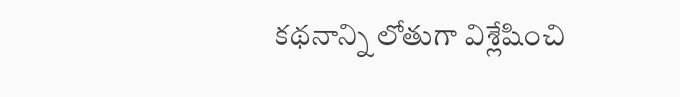కథనాన్ని లోతుగా విశ్లేషించి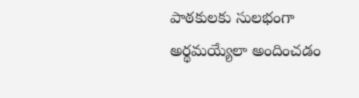పాఠకులకు సులభంగా అర్థమయ్యేలా అందించడం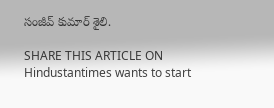సంజీవ్ కుమార్ శైలి.

SHARE THIS ARTICLE ON
Hindustantimes wants to start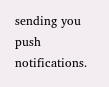sending you push notifications.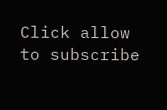Click allow to subscribe